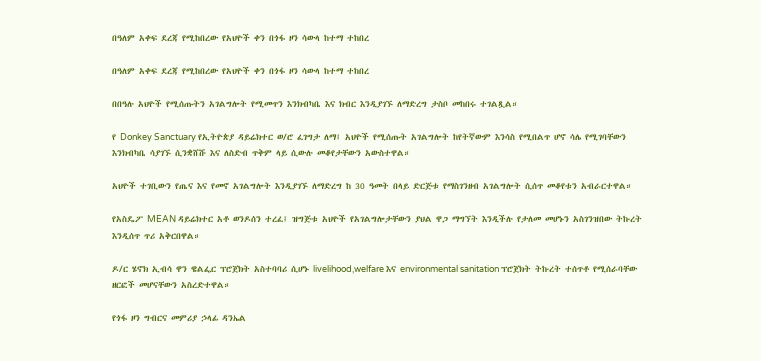በዓለም አቀፍ ደረጃ የሚከበረው የአህዮች ቀን በጎፋ ዞን ሳውላ ከተማ ተከበረ

በዓለም አቀፍ ደረጃ የሚከበረው የአህዮች ቀን በጎፋ ዞን ሳውላ ከተማ ተከበረ

በበዓሉ አህዮች የሚሰጡትን አገልግሎት የሚመጥን እንክብካቤ እና ክብር እንዲያገኙ ለማድረግ ታስቦ መከበሩ ተገልጿል።

የ Donkey Sanctuary የኢትዮጵያ ዳይሬክተር ወ/ሮ ፈገግታ ለማ፤ አህዮች የሚሰጡት አገልግሎት ከየትኛውም እንሳስ የሚበልጥ ሆኖ ሳሌ የሚገባቸውን እንክብካቤ ሳያገኙ ሲንቋሸሹ እና ለስድብ ጥቅም ላይ ሲውሉ መቆየታቸውን አውስተዋል።

አህዮች ተገቢውን የጤና እና የመኖ አገልግሎት እንዲያገኙ ለማድረግ ከ 30 ዓመት በላይ ድርጅቱ የማስገንዘብ አገልግሎት ሲሰጥ መቆየቱን አብራርተዋል።

የአስዴፖ MEAN ዳይሬክተር አቶ ወንዶሰን ተረፈ፤ ዝግጅቱ አህዮች የአገልግሎታቸውን ያህል ዋጋ ማግኘት እንዲችሉ የታለመ መሆኑን አስገንዝበው ትኩረት እንዲሰጥ ጥሪ አቅርበዋል።

ዶ/ር ሄኖክ ኢብሳ ዋን ዌልፌር ፕሮጀክት አስተባባሪ ሲሆኑ livelihood,welfare እና environmental sanitation ፕሮጀክት ትኩረት ተሰጥቶ የሚሰራባቸው ዘርፎች መሆናቸውን አስረድተዋል።

የጎፋ ዞን ግብርና መምሪያ ኃላፊ ዳንኤል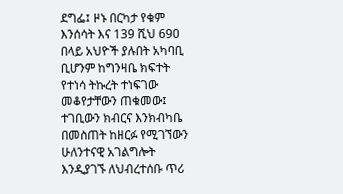ደግፌ፤ ዞኑ በርካታ የቁም እንሰሳት እና 139 ሺህ 690 በላይ አህዮች ያሉበት አካባቢ ቢሆንም ከግንዛቤ ክፍተት የተነሳ ትኩረት ተነፍገው መቆየታቸውን ጠቁመው፤ ተገቢውን ክብርና እንክብካቤ በመስጠት ከዘርፉ የሚገኘውን ሁለንተናዊ አገልግሎት እንዲያገኙ ለህብረተሰቡ ጥሪ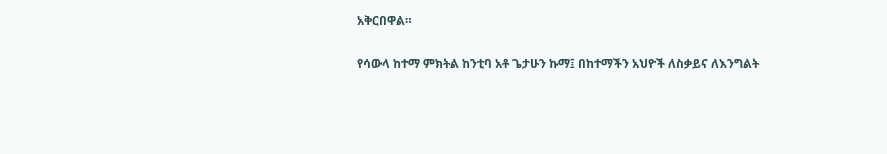አቅርበዋል።

የሳውላ ከተማ ምክትል ከንቲባ አቶ ጌታሁን ኩማ፤ በከተማችን አህዮች ለስቃይና ለእንግልት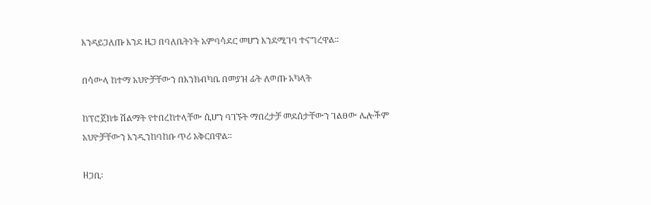እንዳይጋለጡ እንደ ዜጋ በባለቤትነት አምባሳደር መሆን እንደሚገባ ተናግረዋል።

በሳውላ ከተማ አህዮቻቸውን በእንክብካቤ በመያዝ ፊት ለወጡ አካላት

ከፕሮጀክቱ ሽልማት የተበረከተላቸው ሲሆን ባገኙት ማበረታቻ መደሰታቸውን ገልፀው ሌሎችም አህዮቻቸውን እንዲንከባከቡ ጥሪ አቅርበዋል።

ዘጋቢ፡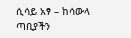ሲሳይ አፃ – ከሳውላ ጣቢያችን